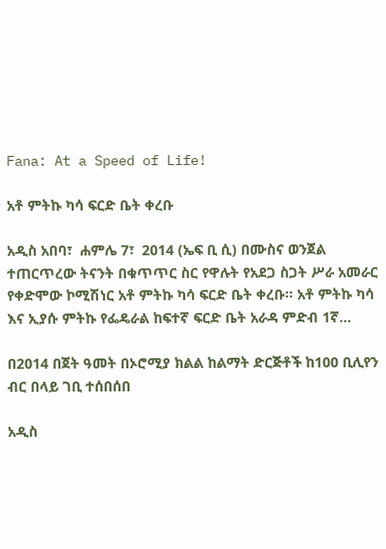Fana: At a Speed of Life!

አቶ ምትኩ ካሳ ፍርድ ቤት ቀረቡ

አዲስ አበባ፣  ሐምሌ 7፣  2014 (ኤፍ ቢ ሲ) በሙስና ወንጀል ተጠርጥረው ትናንት በቁጥጥር ስር የዋሉት የአደጋ ስጋት ሥራ አመራር የቀድሞው ኮሚሽነር አቶ ምትኩ ካሳ ፍርድ ቤት ቀረቡ፡፡ አቶ ምትኩ ካሳ እና ኢያሱ ምትኩ የፌዴራል ከፍተኛ ፍርድ ቤት አራዳ ምድብ 1ኛ…

በ2014 በጀት ዓመት በኦሮሚያ ክልል ከልማት ድርጅቶች ከ100 ቢሊየን ብር በላይ ገቢ ተሰበሰበ

አዲስ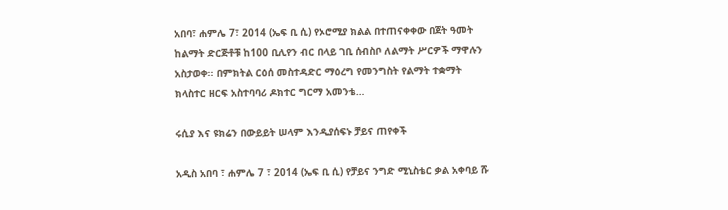አበባ፣ ሐምሌ 7፣ 2014 (ኤፍ ቢ ሲ) የኦሮሚያ ክልል በተጠናቀቀው በጀት ዓመት ከልማት ድርጅቶቹ ከ100 ቢሊየን ብር በላይ ገቢ ሰብስቦ ለልማት ሥርዎች ማዋሉን አስታወቀ፡፡ በምክትል ርዕሰ መስተዳድር ማዕረግ የመንግስት የልማት ተቋማት ክላስተር ዘርፍ አስተባባሪ ዶክተር ግርማ አመንቴ…

ሩሲያ እና ዩክሬን በውይይት ሠላም እንዲያሰፍኑ ቻይና ጠየቀች

አዲስ አበባ ፣ ሐምሌ 7 ፣ 2014 (ኤፍ ቢ ሲ) የቻይና ንግድ ሚኒስቴር ቃል አቀባይ ሹ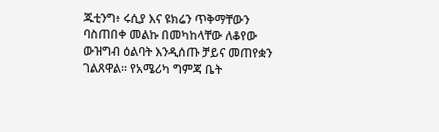ጁቲንግ፥ ሩሲያ እና ዩክሬን ጥቅማቸውን ባስጠበቀ መልኩ በመካከላቸው ለቆየው ውዝግብ ዕልባት እንዲሰጡ ቻይና መጠየቋን ገልጸዋል። የአሜሪካ ግምጃ ቤት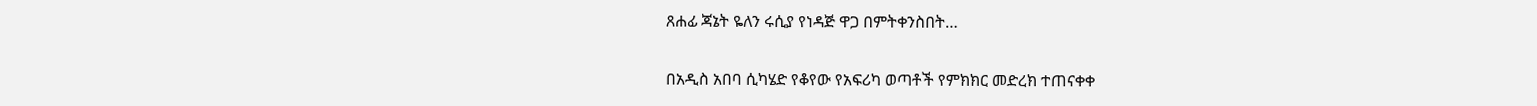ጸሐፊ ጃኔት ዬለን ሩሲያ የነዳጅ ዋጋ በምትቀንስበት…

በአዲስ አበባ ሲካሄድ የቆየው የአፍሪካ ወጣቶች የምክክር መድረክ ተጠናቀቀ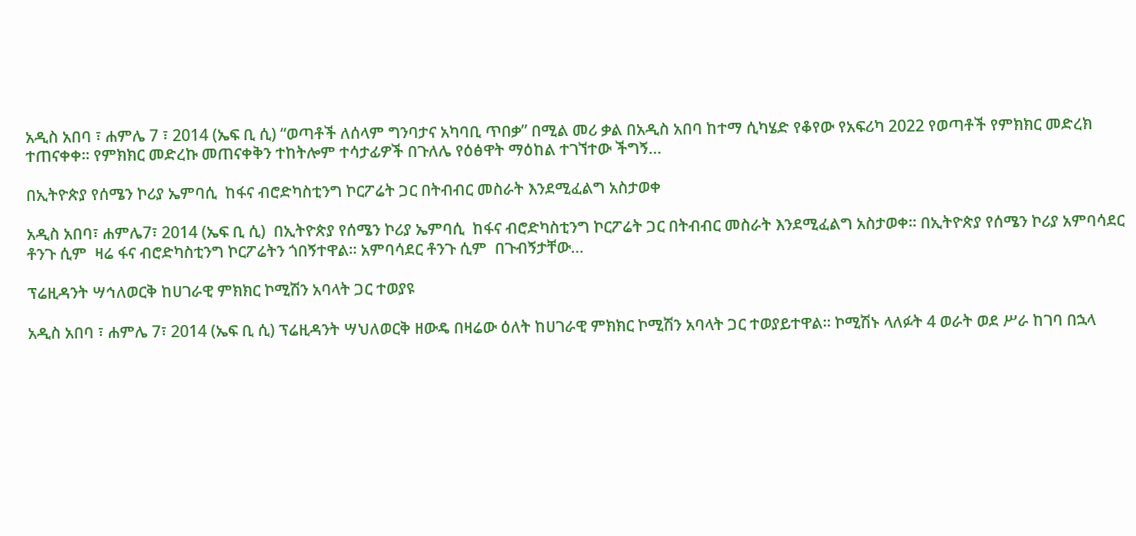አዲስ አበባ ፣ ሐምሌ 7 ፣ 2014 (ኤፍ ቢ ሲ) “ወጣቶች ለሰላም ግንባታና አካባቢ ጥበቃ” በሚል መሪ ቃል በአዲስ አበባ ከተማ ሲካሄድ የቆየው የአፍሪካ 2022 የወጣቶች የምክክር መድረክ ተጠናቀቀ፡፡ የምክክር መድረኩ መጠናቀቅን ተከትሎም ተሳታፊዎች በጉለሌ የዕፅዋት ማዕከል ተገኘተው ችግኝ…

በኢትዮጵያ የሰሜን ኮሪያ ኤምባሲ  ከፋና ብሮድካስቲንግ ኮርፖሬት ጋር በትብብር መስራት እንደሚፈልግ አስታወቀ

አዲስ አበባ፣ ሐምሌ7፣ 2014 (ኤፍ ቢ ሲ)  በኢትዮጵያ የሰሜን ኮሪያ ኤምባሲ  ከፋና ብሮድካስቲንግ ኮርፖሬት ጋር በትብብር መስራት እንደሚፈልግ አስታወቀ። በኢትዮጵያ የሰሜን ኮሪያ አምባሳደር ቶንጉ ሲም  ዛሬ ፋና ብሮድካስቲንግ ኮርፖሬትን ጎበኝተዋል። አምባሳደር ቶንጉ ሲም  በጉብኝታቸው…

ፕሬዚዳንት ሣኅለወርቅ ከሀገራዊ ምክክር ኮሚሽን አባላት ጋር ተወያዩ

አዲስ አበባ ፣ ሐምሌ 7፣ 2014 (ኤፍ ቢ ሲ) ፕሬዚዳንት ሣህለወርቅ ዘውዴ በዛሬው ዕለት ከሀገራዊ ምክክር ኮሚሽን አባላት ጋር ተወያይተዋል። ኮሚሽኑ ላለፉት 4 ወራት ወደ ሥራ ከገባ በኋላ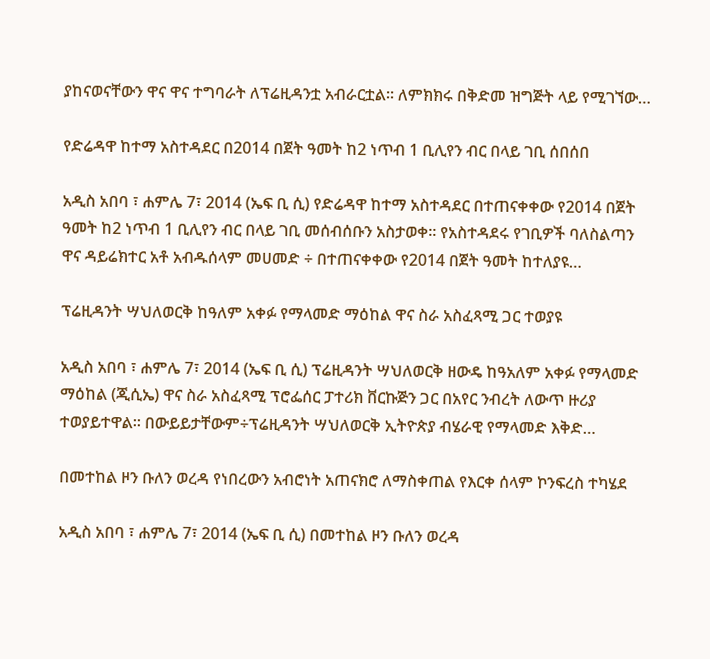ያከናወናቸውን ዋና ዋና ተግባራት ለፕሬዚዳንቷ አብራርቷል። ለምክክሩ በቅድመ ዝግጅት ላይ የሚገኘው…

የድሬዳዋ ከተማ አስተዳደር በ2014 በጀት ዓመት ከ2 ነጥብ 1 ቢሊየን ብር በላይ ገቢ ሰበሰበ

አዲስ አበባ ፣ ሐምሌ 7፣ 2014 (ኤፍ ቢ ሲ) የድሬዳዋ ከተማ አስተዳደር በተጠናቀቀው የ2014 በጀት ዓመት ከ2 ነጥብ 1 ቢሊየን ብር በላይ ገቢ መሰብሰቡን አስታወቀ፡፡ የአስተዳደሩ የገቢዎች ባለስልጣን ዋና ዳይሬክተር አቶ አብዱሰላም መሀመድ ÷ በተጠናቀቀው የ2014 በጀት ዓመት ከተለያዩ…

ፕሬዚዳንት ሣህለወርቅ ከዓለም አቀፉ የማላመድ ማዕከል ዋና ስራ አስፈጻሚ ጋር ተወያዩ

አዲስ አበባ ፣ ሐምሌ 7፣ 2014 (ኤፍ ቢ ሲ) ፕሬዚዳንት ሣህለወርቅ ዘውዴ ከዓአለም አቀፉ የማላመድ ማዕከል (ጂሲኤ) ዋና ስራ አስፈጻሚ ፕሮፌሰር ፓተሪክ ቨርኩጅን ጋር በአየር ንብረት ለውጥ ዙሪያ ተወያይተዋል፡፡ በውይይታቸውም÷ፕሬዚዳንት ሣህለወርቅ ኢትዮጵያ ብሄራዊ የማላመድ እቅድ…

በመተከል ዞን ቡለን ወረዳ የነበረውን አብሮነት አጠናክሮ ለማስቀጠል የእርቀ ሰላም ኮንፍረስ ተካሄደ

አዲስ አበባ ፣ ሐምሌ 7፣ 2014 (ኤፍ ቢ ሲ) በመተከል ዞን ቡለን ወረዳ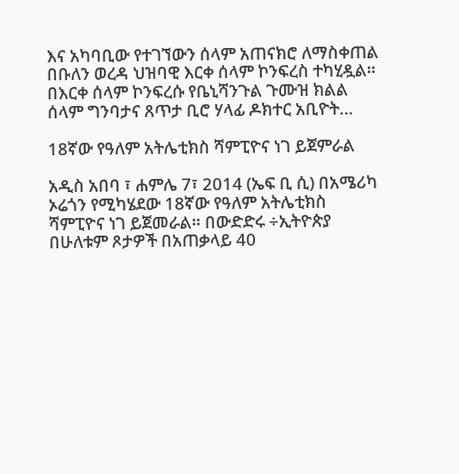እና አካባቢው የተገኘውን ሰላም አጠናክሮ ለማስቀጠል በቡለን ወረዳ ህዝባዊ እርቀ ሰላም ኮንፍረስ ተካሂዷል። በእርቀ ሰላም ኮንፍረሱ የቤኒሻንጉል ጉሙዝ ክልል ሰላም ግንባታና ጸጥታ ቢሮ ሃላፊ ዶክተር አቢዮት…

18ኛው የዓለም አትሌቲክስ ሻምፒዮና ነገ ይጀምራል

አዲስ አበባ ፣ ሐምሌ 7፣ 2014 (ኤፍ ቢ ሲ) በአሜሪካ ኦሬጎን የሚካሄደው 18ኛው የዓለም አትሌቲክስ ሻምፒዮና ነገ ይጀመራል። በውድድሩ ÷ኢትዮጵያ በሁለቱም ጾታዎች በአጠቃላይ 40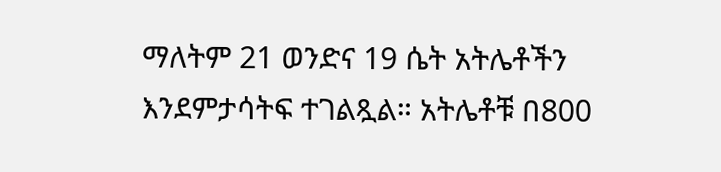ማለትም 21 ወንድና 19 ሴት አትሌቶችን እንደምታሳትፍ ተገልጿል። አትሌቶቹ በ800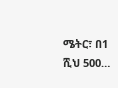ሜትር፣ በ1 ሺህ 500…